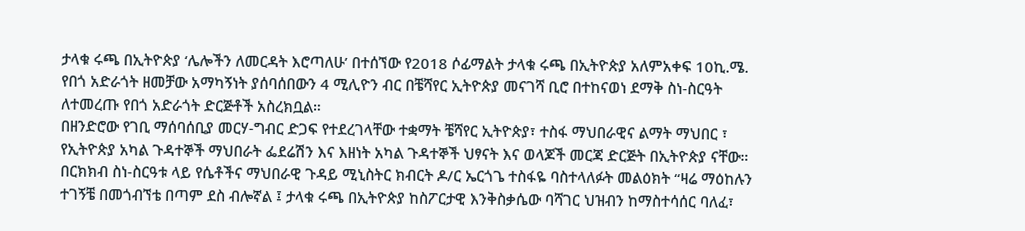ታላቁ ሩጫ በኢትዮጵያ ‘ሌሎችን ለመርዳት እሮጣለሁ’ በተሰኘው የ2018 ሶፊማልት ታላቁ ሩጫ በኢትዮጵያ አለምአቀፍ 10ኪ.ሜ. የበጎ አድራጎት ዘመቻው አማካኝነት ያሰባሰበውን 4 ሚሊዮን ብር በቼሻየር ኢትዮጵያ መናገሻ ቢሮ በተከናወነ ደማቅ ስነ-ስርዓት ለተመረጡ የበጎ አድራጎት ድርጅቶች አስረክቧል።
በዘንድሮው የገቢ ማሰባሰቢያ መርሃ-ግብር ድጋፍ የተደረገላቸው ተቋማት ቼሻየር ኢትዮጵያ፣ ተስፋ ማህበራዊና ልማት ማህበር ፣ የኢትዮጵያ አካል ጉዳተኞች ማህበራት ፌደሬሽን እና እዘነት አካል ጉዳተኞች ህፃናት እና ወላጆች መርጃ ድርጅት በኢትዮጵያ ናቸው።
በርክክብ ስነ-ስርዓቱ ላይ የሴቶችና ማህበራዊ ጉዳይ ሚኒስትር ክብርት ዶ/ር ኤርጎጌ ተስፋዬ ባስተላለፉት መልዕክት “ዛሬ ማዕከሉን ተገኝቼ በመጎብኘቴ በጣም ደስ ብሎኛል ፤ ታላቁ ሩጫ በኢትዮጵያ ከስፖርታዊ እንቅስቃሴው ባሻገር ህዝብን ከማስተሳሰር ባለፈ፣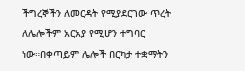ችግረኞችን ለመርዳት የሚያደርገው ጥረት ለሌሎችም አርአያ የሚሆን ተግባር ነው።በቀጣይም ሌሎች በርካታ ተቋማትን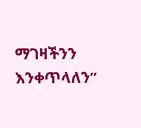ማገዛችንን እንቀጥላለን”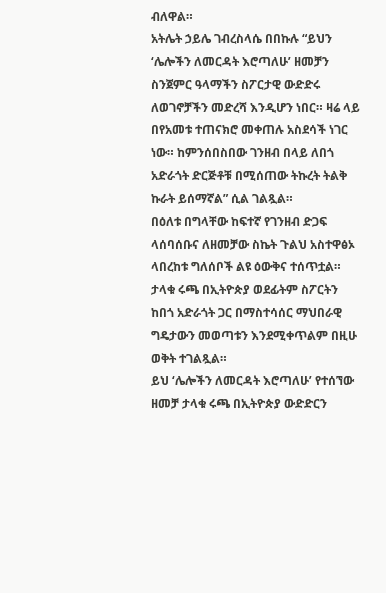ብለዋል።
አትሌት ኃይሌ ገብረስላሴ በበኩሉ “ይህን ‘ሌሎችን ለመርዳት እሮጣለሁ’ ዘመቻን ስንጀምር ዓላማችን ስፖርታዊ ውድድሩ ለወገኖቻችን መድረሻ እንዲሆን ነበር። ዛሬ ላይ በየአመቱ ተጠናክሮ መቀጠሉ አስደሳች ነገር ነው። ከምንሰበስበው ገንዘብ በላይ ለበጎ አድራጎት ድርጅቶቹ በሚሰጠው ትኩረት ትልቅ ኩራት ይሰማኛል” ሲል ገልጿል።
በዕለቱ በግላቸው ከፍተኛ የገንዘብ ድጋፍ ላሰባሰቡና ለዘመቻው ስኬት ጉልህ አስተዋፅኦ ላበረከቱ ግለሰቦች ልዩ ዕውቅና ተሰጥቷል። ታላቁ ሩጫ በኢትዮጵያ ወደፊትም ስፖርትን ከበጎ አድራጎት ጋር በማስተሳሰር ማህበራዊ ግዴታውን መወጣቱን እንደሚቀጥልም በዚሁ ወቅት ተገልጿል።
ይህ ‘ሌሎችን ለመርዳት እሮጣለሁ’ የተሰኘው ዘመቻ ታላቁ ሩጫ በኢትዮጵያ ውድድርን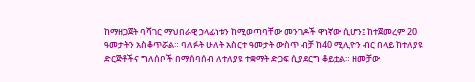ከማዘጋጀት ባሻገር ማህበራዊ ኃላፊነቱን ከሚወጣባቸው መንገዶች ዋነኛው ሲሆን፤ ከተጀመረም 20 ዓመታትን አስቆጥሯል። ባለፉት ሁለት አስርተ ዓመታት ውስጥ ብቻ ከ40 ሚሊዮን ብር በላይ ከተለያዩ ድርጅቶችና ግለሰቦች በማሰባሰብ ለተለያዩ ተቋማት ድጋፍ ሲያደርግ ቆይቷል። ዘመቻው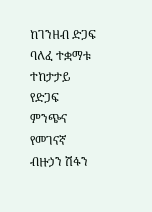ከገንዘብ ድጋፍ ባለፈ ተቋማቱ ተከታታይ የድጋፍ ምንጭና የመገናኛ ብዙኃን ሽፋን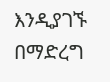እንዲያገኙ በማድረግ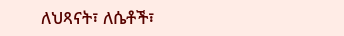ለህጻናት፣ ለሴቶች፣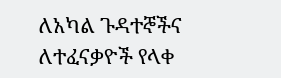ለአካል ጉዳተኞችና ለተፈናቃዮች የላቀ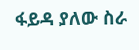ፋይዳ ያለው ስራ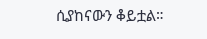ሲያከናውን ቆይቷል።